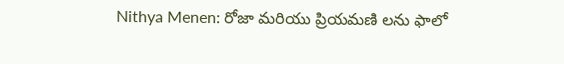Nithya Menen: రోజా మరియు ప్రియమణి లను ఫాలో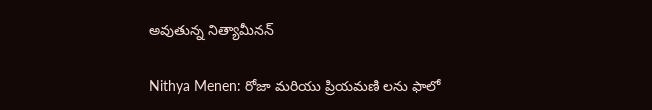అవుతున్న నిత్యామీనన్

Nithya Menen: రోజా మరియు ప్రియమణి లను ఫాలో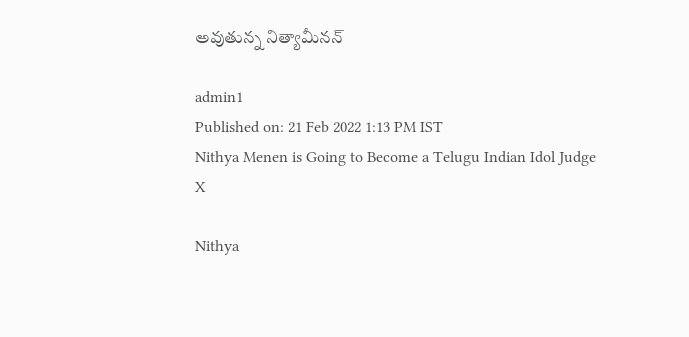అవుతున్న నిత్యామీనన్

admin1
Published on: 21 Feb 2022 1:13 PM IST
Nithya Menen is Going to Become a Telugu Indian Idol Judge
X

Nithya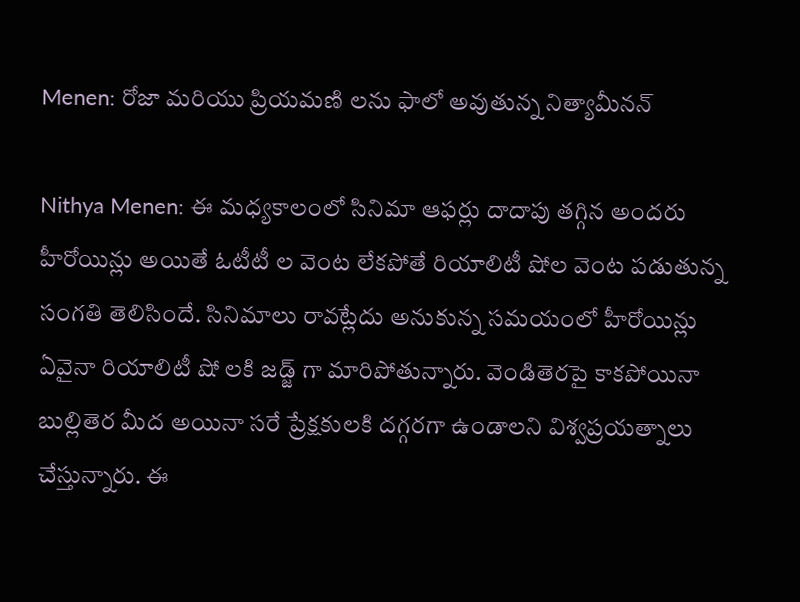Menen: రోజా మరియు ప్రియమణి లను ఫాలో అవుతున్న నిత్యామీనన్

Nithya Menen: ఈ మధ్యకాలంలో సినిమా ఆఫర్లు దాదాపు తగ్గిన అందరు హీరోయిన్లు అయితే ఓటీటీ ల వెంట లేకపోతే రియాలిటీ షోల వెంట పడుతున్న సంగతి తెలిసిందే. సినిమాలు రావట్లేదు అనుకున్న సమయంలో హీరోయిన్లు ఏవైనా రియాలిటీ షో లకి జడ్జ్ గా మారిపోతున్నారు. వెండితెరపై కాకపోయినా బుల్లితెర మీద అయినా సరే ప్రేక్షకులకి దగ్గరగా ఉండాలని విశ్వప్రయత్నాలు చేస్తున్నారు. ఈ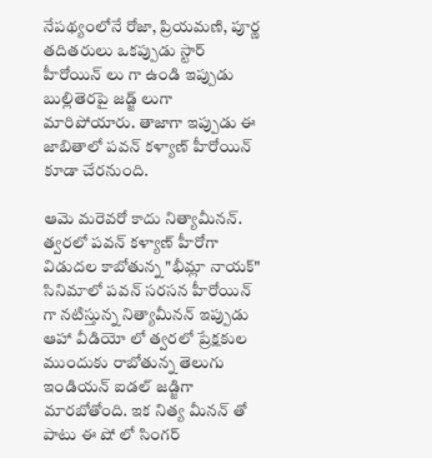నేపథ్యంలోనే రోజా, ప్రియమణి, పూర్ణ తదితరులు ఒకప్పుడు స్టార్ హీరోయిన్ లు గా ఉండి ఇప్పుడు బుల్లితెరపై జడ్జ్ లుగా మారిపోయారు. తాజాగా ఇప్పుడు ఈ జాబితాలో పవన్ కళ్యాణ్ హీరోయిన్ కూడా చేరనుంది.

ఆమె మరెవరో కాదు నిత్యామీనన్. త్వరలో పవన్ కళ్యాణ్ హీరోగా విడుదల కాబోతున్న "భీమ్లా నాయక్" సినిమాలో పవన్ సరసన హీరోయిన్ గా నటిస్తున్న నిత్యామీనన్ ఇప్పుడు ఆహా వీడియో లో త్వరలో ప్రేక్షకుల ముందుకు రాబోతున్న తెలుగు ఇండియన్ ఐడల్ జడ్జిగా మారబోతోంది. ఇక నిత్య మీనన్ తో పాటు ఈ షో లో సింగర్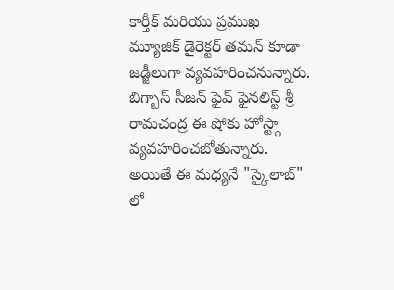కార్తీక్ మరియు ప్రముఖ మ్యూజిక్ డైరెక్టర్ తమన్ కూడా జడ్జీలుగా వ్యవహరించనున్నారు. బిగ్బాస్ సీజన్ ఫైవ్ ఫైనలిస్ట్ శ్రీ రామచంద్ర ఈ షోకు హోస్ట్గా వ్యవహరించబోతున్నారు. అయితే ఈ మధ్యనే "స్కైలాబ్" లో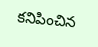కనిపించిన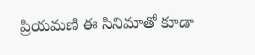ప్రియమణి ఈ సినిమాతో కూడా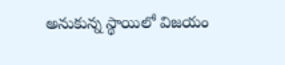అనుకున్న స్థాయిలో విజయం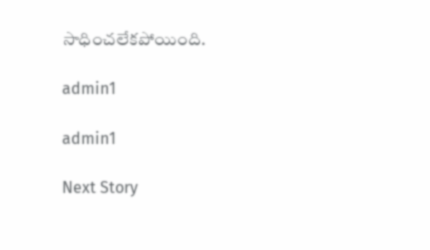సాధించలేకపోయింది.

admin1

admin1

Next Story